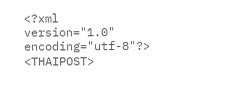<?xml version="1.0" encoding="utf-8"?>
<THAIPOST>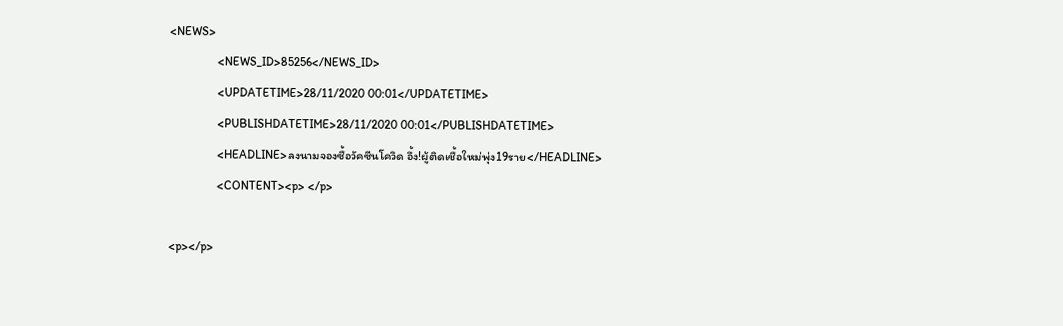<NEWS>
                <NEWS_ID>85256</NEWS_ID>
                <UPDATETIME>28/11/2020 00:01</UPDATETIME>
                <PUBLISHDATETIME>28/11/2020 00:01</PUBLISHDATETIME>
                <HEADLINE>ลงนามจองซื้อวัคซีนโควิด อึ้ง!ผู้ติดเชื้อใหม่พุ่ง19ราย</HEADLINE>
                <CONTENT><p> </p>

<p></p>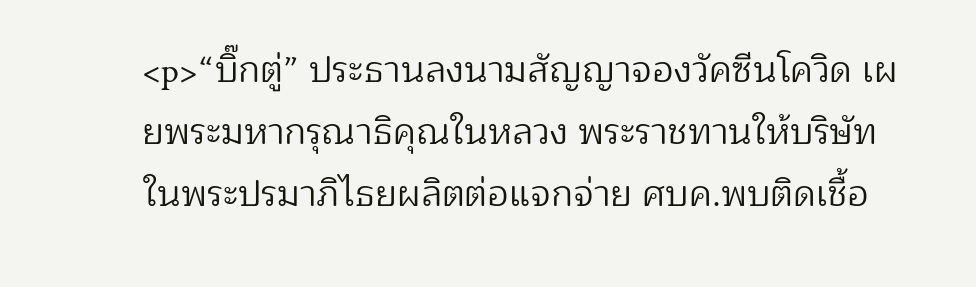<p>“บิ๊กตู่” ประธานลงนามสัญญาจองวัคซีนโควิด เผยพระมหากรุณาธิคุณในหลวง พระราชทานให้บริษัทในพระปรมาภิไธยผลิตต่อแจกจ่าย ศบค.พบติดเชื้อ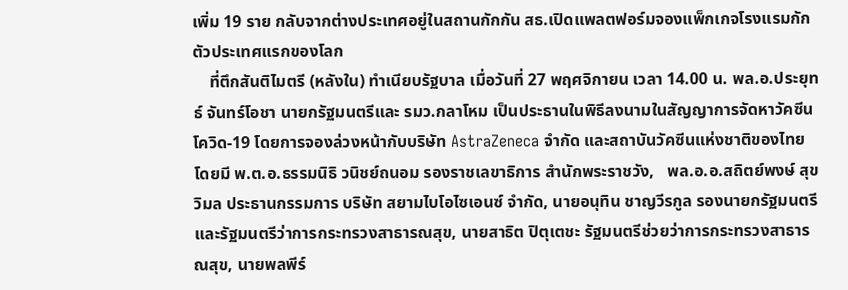เพิ่ม 19 ราย กลับจากต่างประเทศอยู่ในสถานกักกัน สธ.เปิดแพลตฟอร์มจองแพ็กเกจโรงแรมกักตัวประเทศแรกของโลก
    ที่ตึกสันติไมตรี (หลังใน) ทำเนียบรัฐบาล เมื่อวันที่ 27 พฤศจิกายน เวลา 14.00 น. พล.อ.ประยุทธ์ จันทร์โอชา นายกรัฐมนตรีและ รมว.กลาโหม เป็นประธานในพิธีลงนามในสัญญาการจัดหาวัคซีนโควิด-19 โดยการจองล่วงหน้ากับบริษัท AstraZeneca จำกัด และสถาบันวัคซีนแห่งชาติของไทย โดยมี พ.ต.อ.ธรรมนิธิ วนิชย์ถนอม รองราชเลขาธิการ สำนักพระราชวัง,   พล.อ.อ.สถิตย์พงษ์ สุขวิมล ประธานกรรมการ บริษัท สยามไบโอไซเอนซ์ จำกัด, นายอนุทิน ชาญวีรกูล รองนายกรัฐมนตรี และรัฐมนตรีว่าการกระทรวงสาธารณสุข, นายสาธิต ปิตุเตชะ รัฐมนตรีช่วยว่าการกระทรวงสาธารณสุข, นายพลพีร์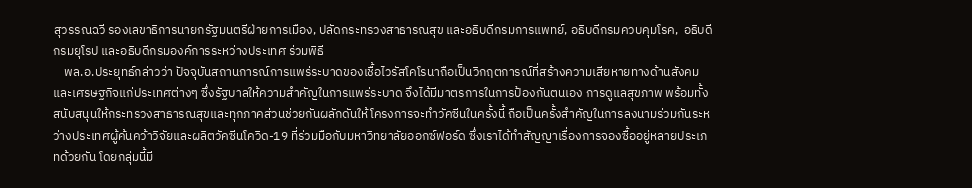สุวรรณฉวี รองเลขาธิการนายกรัฐมนตรีฝ่ายการเมือง, ปลัดกระทรวงสาธารณสุข และอธิบดีกรมการแพทย์, อธิบดีกรมควบคุมโรค,  อธิบดีกรมยุโรป และอธิบดีกรมองค์การระหว่างประเทศ ร่วมพิธี
    พล.อ.ประยุทธ์กล่าวว่า ปัจจุบันสถานการณ์การแพร่ระบาดของเชื้อไวรัสโคโรนาถือเป็นวิกฤตการณ์ที่สร้างความเสียหายทางด้านสังคมและเศรษฐกิจแก่ประเทศต่างๆ ซึ่งรัฐบาลให้ความสำคัญในการแพร่ระบาด จึงได้มีมาตรการในการป้องกันตนเอง การดูแลสุขภาพ พร้อมทั้งสนับสนุนให้กระทรวงสาธารณสุขและทุกภาคส่วนช่วยกันผลักดันให้โครงการจะทำวัคซีนในครั้งนี้ ถือเป็นครั้งสำคัญในการลงนามร่วมกันระหว่างประเทศผู้ค้นคว้าวิจัยและผลิตวัคซีนโควิด-19 ที่ร่วมมือกับมหาวิทยาลัยออกซ์ฟอร์ด ซึ่งเราได้ทำสัญญาเรื่องการจองซื้ออยู่หลายประเภทด้วยกัน โดยกลุ่มนี้มี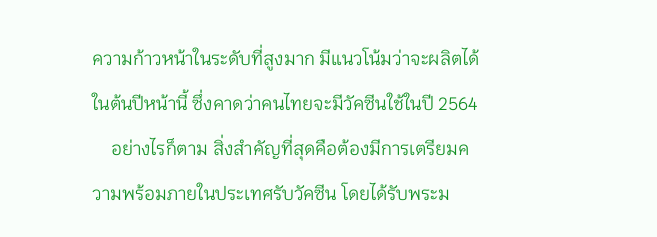ความก้าวหน้าในระดับที่สูงมาก มีแนวโน้มว่าจะผลิตได้ในต้นปีหน้านี้ ซึ่งคาดว่าคนไทยจะมีวัคซีนใช้ในปี 2564
    อย่างไรก็ตาม สิ่งสำคัญที่สุดคือต้องมีการเตรียมความพร้อมภายในประเทศรับวัคซีน โดยได้รับพระม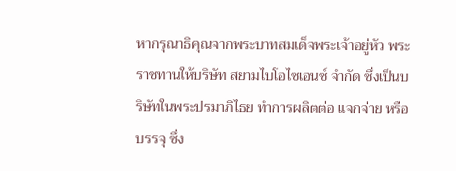หากรุณาธิคุณจากพระบาทสมเด็จพระเจ้าอยู่หัว พระราชทานให้บริษัท สยามไบโอไซเอนซ์ จำกัด ซึ่งเป็นบริษัทในพระปรมาภิไธย ทำการผลิตต่อ แจกจ่าย หรือบรรจุ ซึ่ง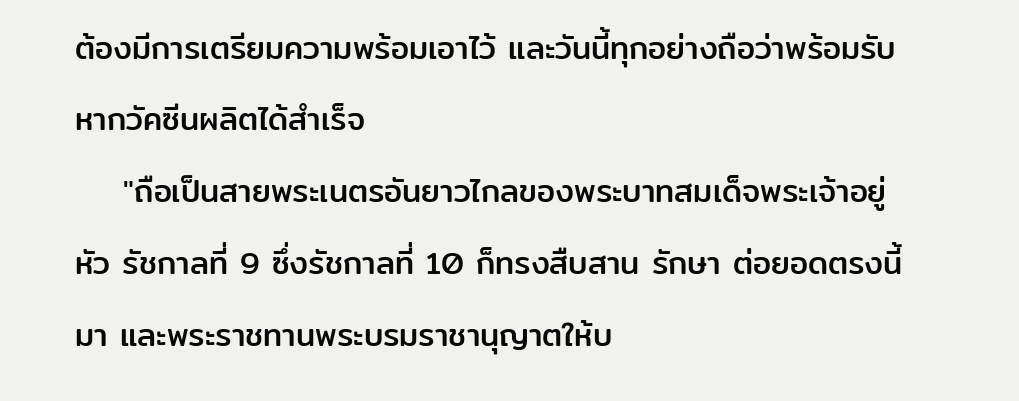ต้องมีการเตรียมความพร้อมเอาไว้ และวันนี้ทุกอย่างถือว่าพร้อมรับหากวัคซีนผลิตได้สำเร็จ
    "ถือเป็นสายพระเนตรอันยาวไกลของพระบาทสมเด็จพระเจ้าอยู่หัว รัชกาลที่ 9 ซึ่งรัชกาลที่ 10 ก็ทรงสืบสาน รักษา ต่อยอดตรงนี้มา และพระราชทานพระบรมราชานุญาตให้บ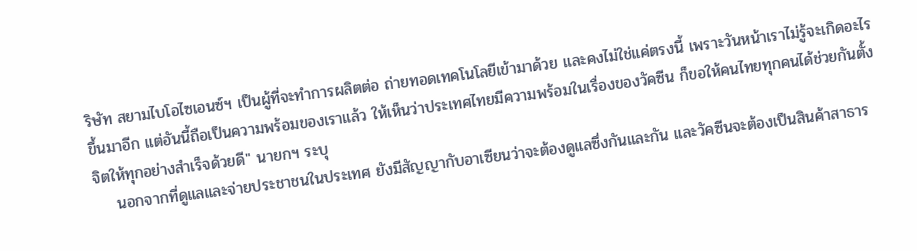ริษัท สยามไบโอไซเอนซ์ฯ เป็นผู้ที่จะทำการผลิตต่อ ถ่ายทอดเทคโนโลยีเข้ามาด้วย และคงไม่ใช่แค่ตรงนี้ เพราะวันหน้าเราไม่รู้จะเกิดอะไรขึ้นมาอีก แต่อันนี้ถือเป็นความพร้อมของเราแล้ว ให้เห็นว่าประเทศไทยมีความพร้อมในเรื่องของวัคซีน ก็ขอให้คนไทยทุกคนได้ช่วยกันตั้งจิตให้ทุกอย่างสำเร็จด้วยดี" นายกฯ ระบุ
    นอกจากที่ดูแลและจ่ายประชาชนในประเทศ ยังมีสัญญากับอาเซียนว่าจะต้องดูแลซึ่งกันและกัน และวัคซีนจะต้องเป็นสินค้าสาธาร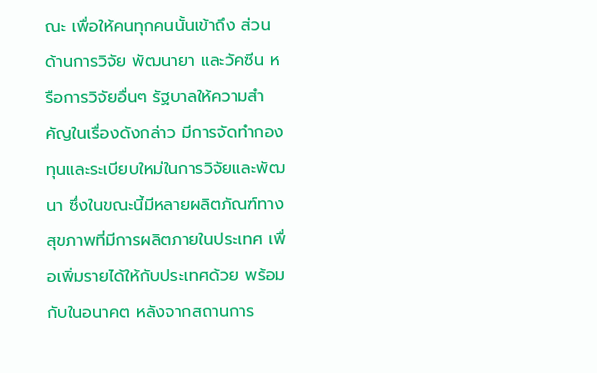ณะ เพื่อให้คนทุกคนนั้นเข้าถึง ส่วนด้านการวิจัย พัฒนายา และวัคซีน หรือการวิจัยอื่นๆ รัฐบาลให้ความสำคัญในเรื่องดังกล่าว มีการจัดทำกองทุนและระเบียบใหม่ในการวิจัยและพัฒนา ซึ่งในขณะนี้มีหลายผลิตภัณฑ์ทางสุขภาพที่มีการผลิตภายในประเทศ เพื่อเพิ่มรายได้ให้กับประเทศด้วย พร้อมกับในอนาคต หลังจากสถานการ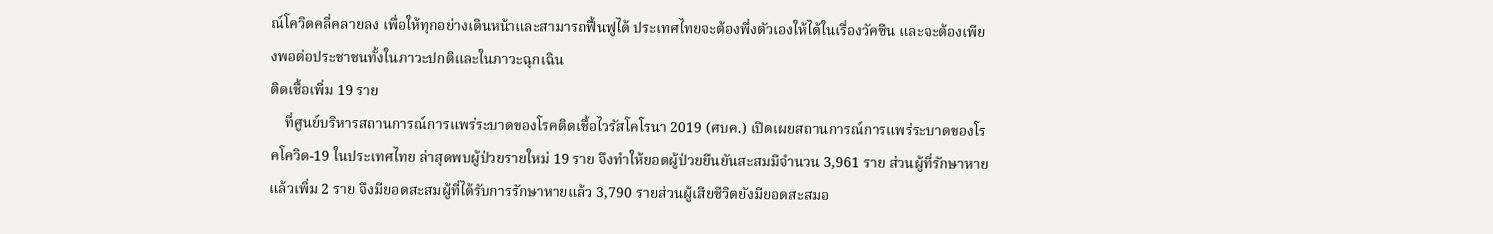ณ์โควิดคลี่คลายลง เพื่อให้ทุกอย่างเดินหน้าและสามารถฟื้นฟูได้ ประเทศไทยจะต้องพึ่งตัวเองให้ได้ในเรื่องวัคซีน และจะต้องเพียงพอต่อประชาชนทั้งในภาวะปกติและในภาวะฉุกเฉิน
ติดเชื้อเพิ่ม 19 ราย
    ที่ศูนย์บริหารสถานการณ์การแพร่ระบาดของโรคติดเชื้อไวรัสโคโรนา 2019 (ศบค.) เปิดเผยสถานการณ์การแพร่ระบาดของโรคโควิด-19 ในประเทศไทย ล่าสุดพบผู้ป่วยรายใหม่ 19 ราย จึงทำให้ยอดผู้ป่วยยืนยันสะสมมีจำนวน 3,961 ราย ส่วนผู้ที่รักษาหายแล้วเพิ่ม 2 ราย จึงมียอดสะสมผู้ที่ได้รับการรักษาหายแล้ว 3,790 รายส่วนผู้เสียชีวิตยังมียอดสะสมอ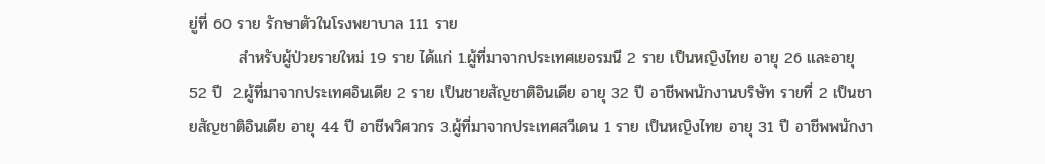ยู่ที่ 60 ราย รักษาตัวในโรงพยาบาล 111 ราย
         สำหรับผู้ป่วยรายใหม่ 19 ราย ได้แก่ 1.ผู้ที่มาจากประเทศเยอรมนี 2 ราย เป็นหญิงไทย อายุ 26 และอายุ 52 ปี  2.ผู้ที่มาจากประเทศอินเดีย 2 ราย เป็นชายสัญชาติอินเดีย อายุ 32 ปี อาชีพพนักงานบริษัท รายที่ 2 เป็นชายสัญชาติอินเดีย อายุ 44 ปี อาชีพวิศวกร 3.ผู้ที่มาจากประเทศสวีเดน 1 ราย เป็นหญิงไทย อายุ 31 ปี อาชีพพนักงา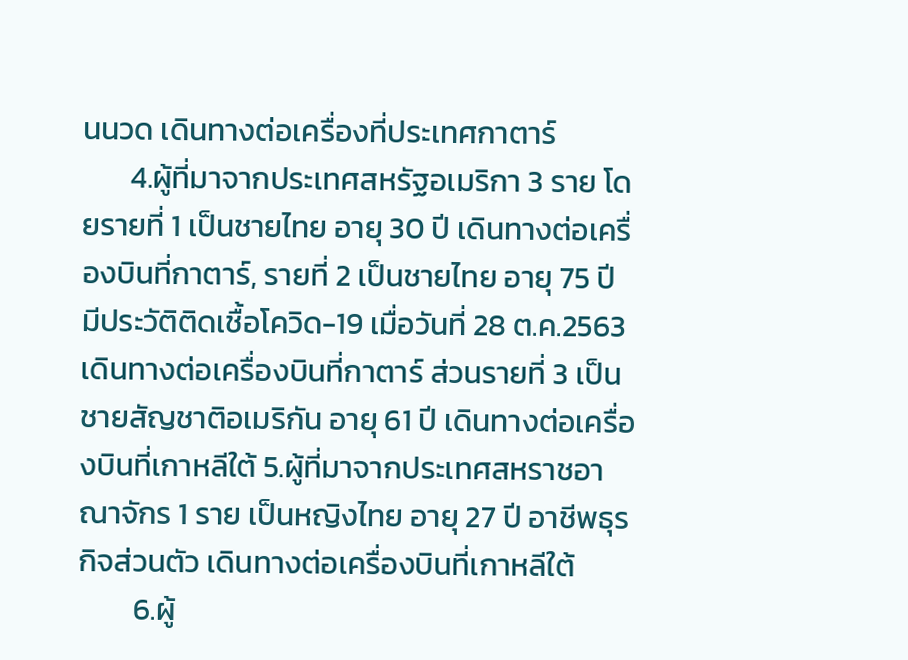นนวด เดินทางต่อเครื่องที่ประเทศกาตาร์
       4.ผู้ที่มาจากประเทศสหรัฐอเมริกา 3 ราย โดยรายที่ 1 เป็นชายไทย อายุ 30 ปี เดินทางต่อเครื่องบินที่กาตาร์, รายที่ 2 เป็นชายไทย อายุ 75 ปี มีประวัติติดเชื้อโควิด-19 เมื่อวันที่ 28 ต.ค.2563 เดินทางต่อเครื่องบินที่กาตาร์ ส่วนรายที่ 3 เป็นชายสัญชาติอเมริกัน อายุ 61 ปี เดินทางต่อเครื่องบินที่เกาหลีใต้ 5.ผู้ที่มาจากประเทศสหราชอาณาจักร 1 ราย เป็นหญิงไทย อายุ 27 ปี อาชีพธุรกิจส่วนตัว เดินทางต่อเครื่องบินที่เกาหลีใต้
        6.ผู้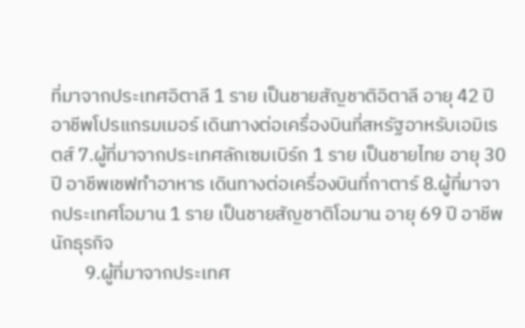ที่มาจากประเทศอิตาลี 1 ราย เป็นชายสัญชาติอิตาลี อายุ 42 ปี อาชีพโปรแกรมเมอร์ เดินทางต่อเครื่องบินที่สหรัฐอาหรับเอมิเรตส์ 7.ผู้ที่มาจากประเทศลักเซมเบิร์ก 1 ราย เป็นชายไทย อายุ 30 ปี อาชีพเชฟทำอาหาร เดินทางต่อเครื่องบินที่กาตาร์ 8.ผู้ที่มาจากประเทศโอมาน 1 ราย เป็นชายสัญชาติโอมาน อายุ 69 ปี อาชีพนักธุรกิจ
        9.ผู้ที่มาจากประเทศ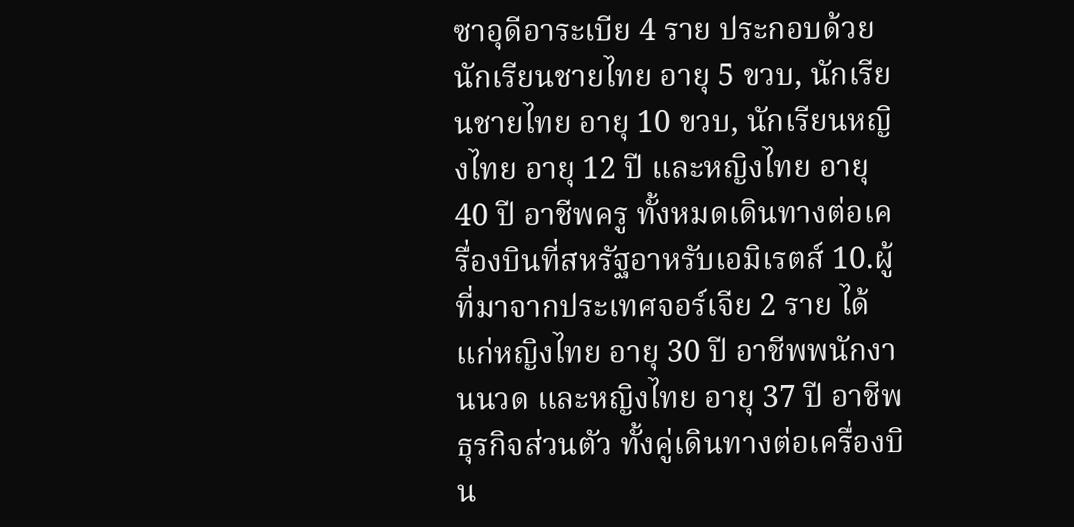ซาอุดีอาระเบีย 4 ราย ประกอบด้วย นักเรียนชายไทย อายุ 5 ขวบ, นักเรียนชายไทย อายุ 10 ขวบ, นักเรียนหญิงไทย อายุ 12 ปี และหญิงไทย อายุ 40 ปี อาชีพครู ทั้งหมดเดินทางต่อเครื่องบินที่สหรัฐอาหรับเอมิเรตส์ 10.ผู้ที่มาจากประเทศจอร์เจีย 2 ราย ได้แก่หญิงไทย อายุ 30 ปี อาชีพพนักงานนวด และหญิงไทย อายุ 37 ปี อาชีพธุรกิจส่วนตัว ทั้งคู่เดินทางต่อเครื่องบิน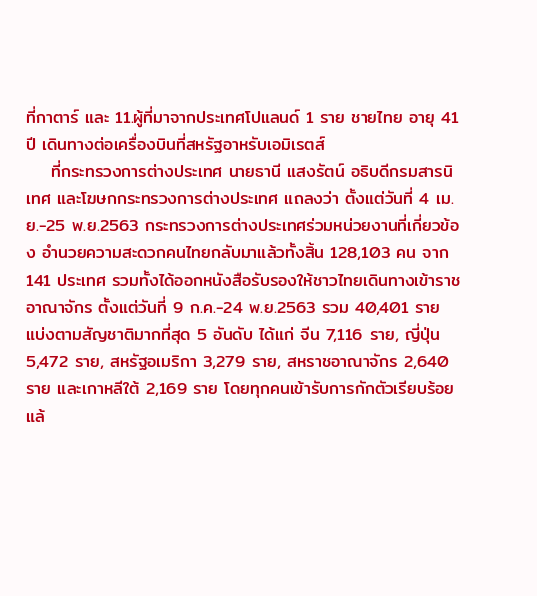ที่กาตาร์ และ 11.ผู้ที่มาจากประเทศโปแลนด์ 1 ราย ชายไทย อายุ 41 ปี เดินทางต่อเครื่องบินที่สหรัฐอาหรับเอมิเรตส์
    ที่กระทรวงการต่างประเทศ นายธานี แสงรัตน์ อธิบดีกรมสารนิเทศ และโฆษกกระทรวงการต่างประเทศ แถลงว่า ตั้งแต่วันที่ 4 เม.ย.-25 พ.ย.2563 กระทรวงการต่างประเทศร่วมหน่วยงานที่เกี่ยวข้อง อำนวยความสะดวกคนไทยกลับมาแล้วทั้งสิ้น 128,103 คน จาก 141 ประเทศ รวมทั้งได้ออกหนังสือรับรองให้ชาวไทยเดินทางเข้าราชอาณาจักร ตั้งแต่วันที่ 9 ก.ค.-24 พ.ย.2563 รวม 40,401 ราย แบ่งตามสัญชาติมากที่สุด 5 อันดับ ได้แก่ จีน 7,116 ราย, ญี่ปุ่น 5,472 ราย, สหรัฐอเมริกา 3,279 ราย, สหราชอาณาจักร 2,640 ราย และเกาหลีใต้ 2,169 ราย โดยทุกคนเข้ารับการกักตัวเรียบร้อยแล้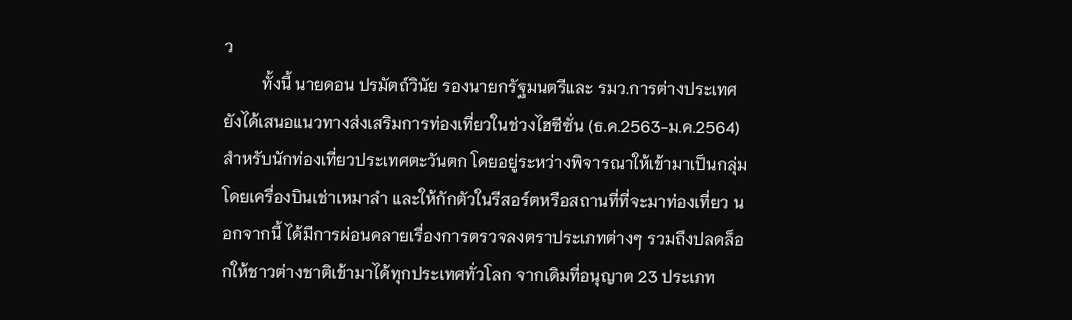ว
         ทั้งนี้ นายดอน ปรมัตถ์วินัย รองนายกรัฐมนตรีและ รมว.การต่างประเทศ ยังได้เสนอแนวทางส่งเสริมการท่องเที่ยวในช่วงไฮซีซั่น (ธ.ค.2563-ม.ค.2564) สำหรับนักท่องเที่ยวประเทศตะวันตก โดยอยู่ระหว่างพิจารณาให้เข้ามาเป็นกลุ่มโดยเครื่องบินเช่าเหมาลำ และให้กักตัวในรีสอร์ตหรือสถานที่ที่จะมาท่องเที่ยว นอกจากนี้ ได้มีการผ่อนคลายเรื่องการตรวจลงตราประเภทต่างๆ รวมถึงปลดล็อกให้ชาวต่างชาติเข้ามาได้ทุกประเทศทั่วโลก จากเดิมที่อนุญาต 23 ประเภท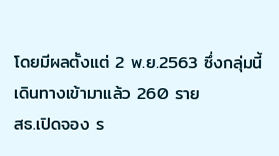โดยมีผลตั้งแต่ 2 พ.ย.2563 ซึ่งกลุ่มนี้เดินทางเข้ามาแล้ว 260 ราย
สธ.เปิดจอง ร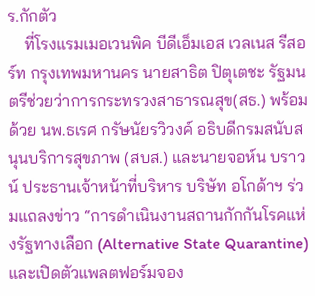ร.กักตัว
    ที่โรงแรมเมอเวนพิค บีดีเอ็มเอส เวลเนส รีสอร์ท กรุงเทพมหานคร นายสาธิต ปิตุเตชะ รัฐมนตรีช่วยว่าการกระทรวงสาธารณสุข(สธ.) พร้อมด้วย นพ.ธเรศ กรัษนัยรวิวงค์ อธิบดีกรมสนับสนุนบริการสุขภาพ (สบส.) และนายจอห์น บราวน์ ประธานเจ้าหน้าที่บริหาร บริษัท อโกด้าฯ ร่วมแถลงข่าว “การดำเนินงานสถานกักกันโรคแห่งรัฐทางเลือก (Alternative State Quarantine) และเปิดตัวแพลตฟอร์มจอง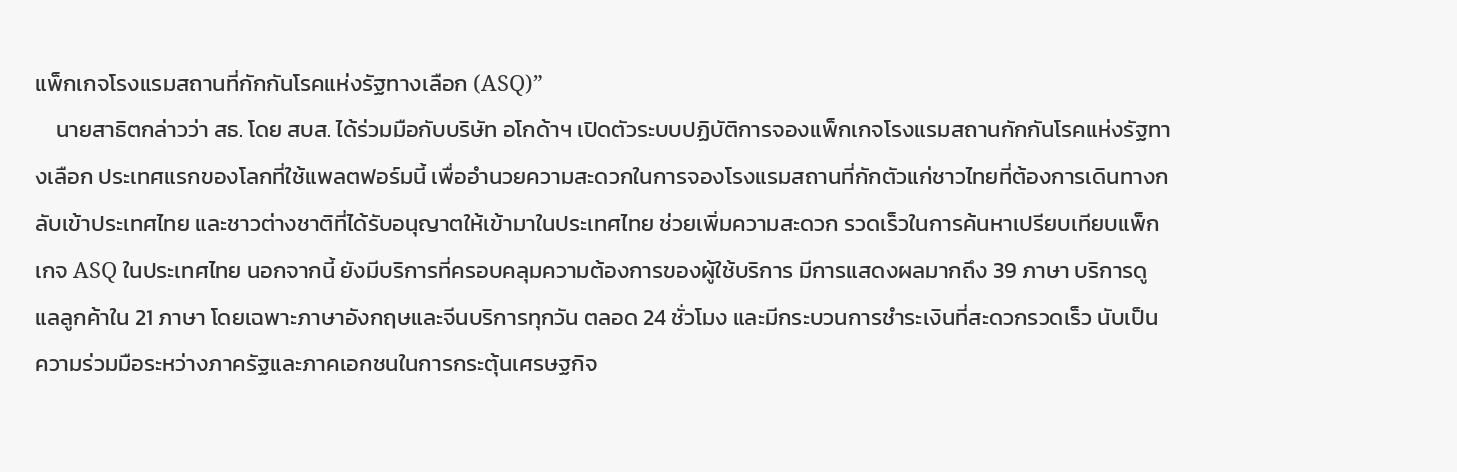แพ็กเกจโรงแรมสถานที่กักกันโรคแห่งรัฐทางเลือก (ASQ)”
    นายสาธิตกล่าวว่า สธ. โดย สบส. ได้ร่วมมือกับบริษัท อโกด้าฯ เปิดตัวระบบปฏิบัติการจองแพ็กเกจโรงแรมสถานกักกันโรคแห่งรัฐทางเลือก ประเทศแรกของโลกที่ใช้แพลตฟอร์มนี้ เพื่ออำนวยความสะดวกในการจองโรงแรมสถานที่กักตัวแก่ชาวไทยที่ต้องการเดินทางกลับเข้าประเทศไทย และชาวต่างชาติที่ได้รับอนุญาตให้เข้ามาในประเทศไทย ช่วยเพิ่มความสะดวก รวดเร็วในการค้นหาเปรียบเทียบแพ็กเกจ ASQ ในประเทศไทย นอกจากนี้ ยังมีบริการที่ครอบคลุมความต้องการของผู้ใช้บริการ มีการแสดงผลมากถึง 39 ภาษา บริการดูแลลูกค้าใน 21 ภาษา โดยเฉพาะภาษาอังกฤษและจีนบริการทุกวัน ตลอด 24 ชั่วโมง และมีกระบวนการชำระเงินที่สะดวกรวดเร็ว นับเป็นความร่วมมือระหว่างภาครัฐและภาคเอกชนในการกระตุ้นเศรษฐกิจ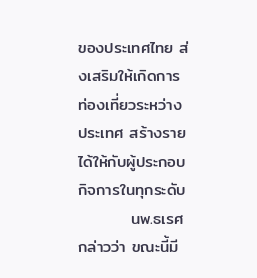ของประเทศไทย ส่งเสริมให้เกิดการท่องเที่ยวระหว่างประเทศ สร้างรายได้ให้กับผู้ประกอบกิจการในทุกระดับ
         นพ.ธเรศกล่าวว่า ขณะนี้มี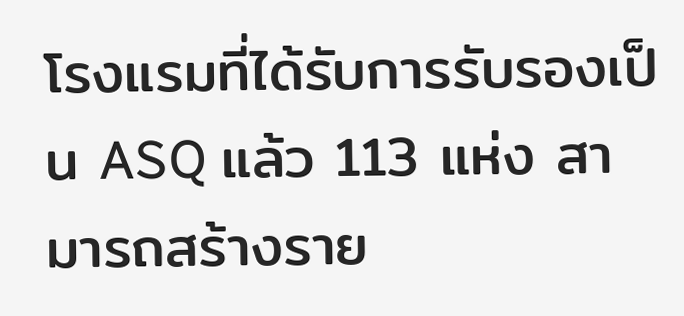โรงแรมที่ได้รับการรับรองเป็น ASQ แล้ว 113 แห่ง สามารถสร้างราย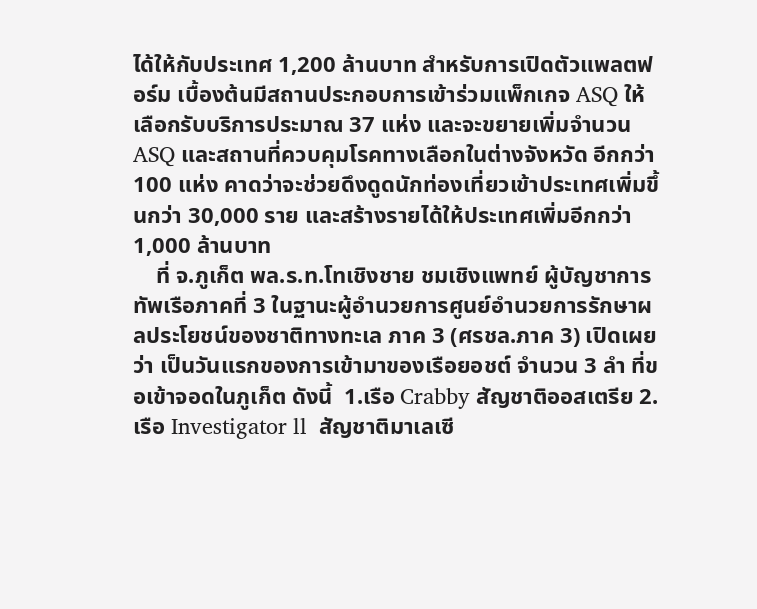ได้ให้กับประเทศ 1,200 ล้านบาท สำหรับการเปิดตัวแพลตฟอร์ม เบื้องต้นมีสถานประกอบการเข้าร่วมแพ็กเกจ ASQ ให้เลือกรับบริการประมาณ 37 แห่ง และจะขยายเพิ่มจำนวน ASQ และสถานที่ควบคุมโรคทางเลือกในต่างจังหวัด อีกกว่า 100 แห่ง คาดว่าจะช่วยดึงดูดนักท่องเที่ยวเข้าประเทศเพิ่มขึ้นกว่า 30,000 ราย และสร้างรายได้ให้ประเทศเพิ่มอีกกว่า 1,000 ล้านบาท
    ที่ จ.ภูเก็ต พล.ร.ท.โทเชิงชาย ชมเชิงแพทย์ ผู้บัญชาการทัพเรือภาคที่ 3 ในฐานะผู้อำนวยการศูนย์อำนวยการรักษาผลประโยชน์ของชาติทางทะเล ภาค 3 (ศรชล.ภาค 3) เปิดเผยว่า เป็นวันแรกของการเข้ามาของเรือยอชต์ จำนวน 3 ลำ ที่ขอเข้าจอดในภูเก็ต ดังนี้  1.เรือ Crabby สัญชาติออสเตรีย 2.เรือ Investigator ll  สัญชาติมาเลเซี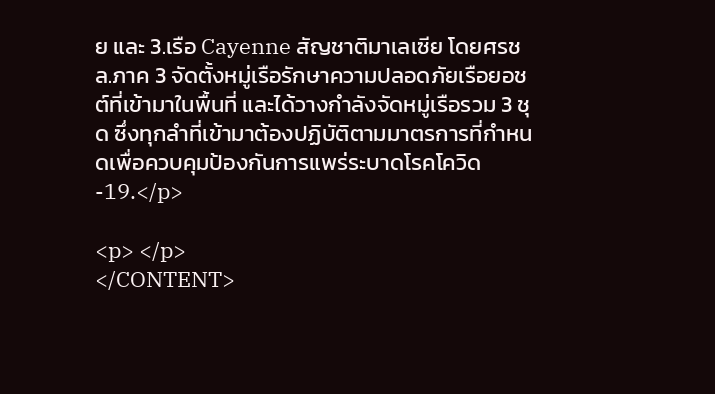ย และ 3.เรือ Cayenne สัญชาติมาเลเซีย โดยศรชล.ภาค 3 จัดตั้งหมู่เรือรักษาความปลอดภัยเรือยอชต์ที่เข้ามาในพื้นที่ และได้วางกำลังจัดหมู่เรือรวม 3 ชุด ซึ่งทุกลำที่เข้ามาต้องปฏิบัติตามมาตรการที่กำหนดเพื่อควบคุมป้องกันการแพร่ระบาดโรคโควิด-19.</p>

<p> </p>
</CONTENT>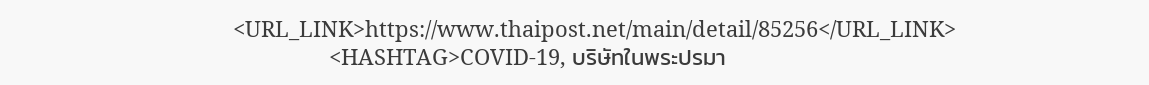<URL_LINK>https://www.thaipost.net/main/detail/85256</URL_LINK>
                <HASHTAG>COVID-19, บริษัทในพระปรมา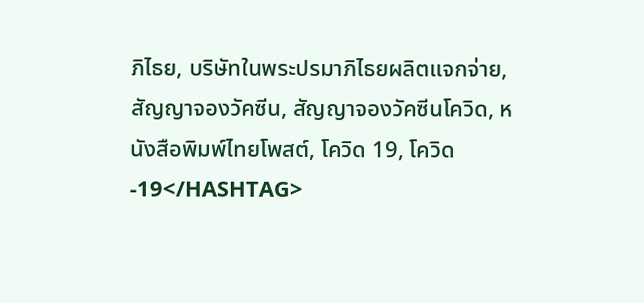ภิไธย, บริษัทในพระปรมาภิไธยผลิตแจกจ่าย, สัญญาจองวัคซีน, สัญญาจองวัคซีนโควิด, หนังสือพิมพ์ไทยโพสต์, โควิด 19, โควิด-19</HASHTAG>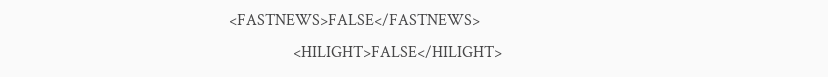<FASTNEWS>FALSE</FASTNEWS>
                <HILIGHT>FALSE</HILIGHT>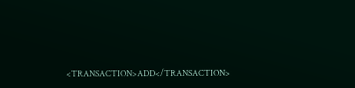<TRANSACTION>ADD</TRANSACTION>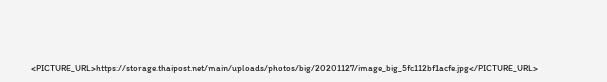<PICTURE_URL>https://storage.thaipost.net/main/uploads/photos/big/20201127/image_big_5fc112bf1acfe.jpg</PICTURE_URL>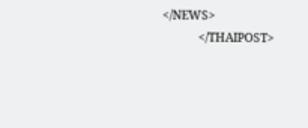</NEWS>
            </THAIPOST>